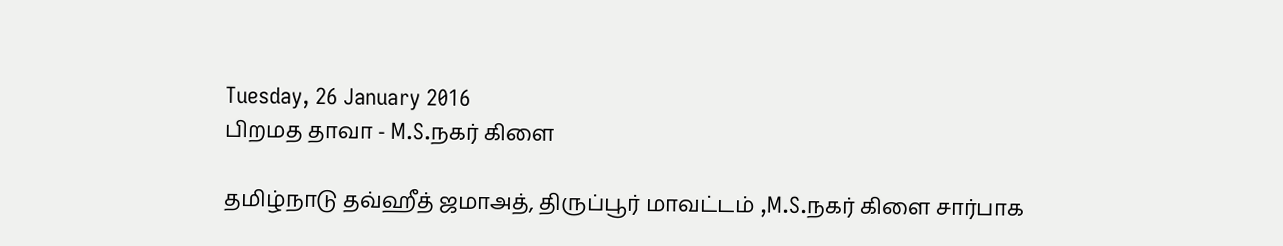Tuesday, 26 January 2016
பிறமத தாவா - M.S.நகர் கிளை

தமிழ்நாடு தவ்ஹீத் ஜமாஅத், திருப்பூர் மாவட்டம் ,M.S.நகர் கிளை சார்பாக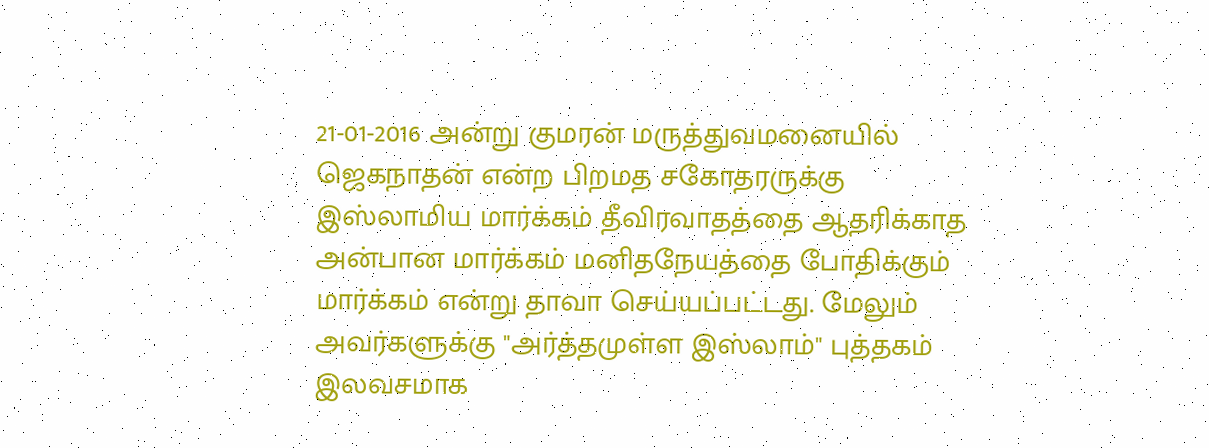21-01-2016 அன்று குமரன் மருத்துவமனையில் ஜெகநாதன் என்ற பிறமத சகோதரருக்கு இஸ்லாமிய மார்க்கம் தீவிரவாதத்தை ஆதரிக்காத அன்பான மார்க்கம் மனிதநேயத்தை போதிக்கும் மார்க்கம் என்று தாவா செய்யப்பட்டது. மேலும் அவர்களுக்கு "அர்த்தமுள்ள இஸ்லாம்" புத்தகம் இலவசமாக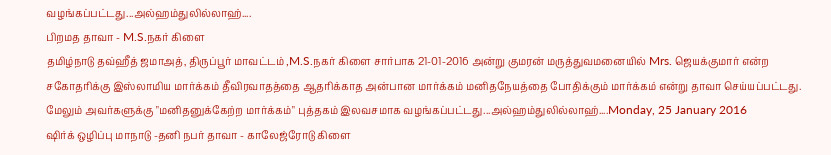வழங்கப்பட்டது...அல்ஹம்துலில்லாஹ்....
பிறமத தாவா - M.S.நகர் கிளை
தமிழ்நாடு தவ்ஹீத் ஜமாஅத், திருப்பூர் மாவட்டம் ,M.S.நகர் கிளை சார்பாக 21-01-2016 அன்று குமரன் மருத்துவமனையில் Mrs. ஜெயக்குமார் என்ற சகோதரிக்கு இஸ்லாமிய மார்க்கம் தீவிரவாதத்தை ஆதரிக்காத அன்பான மார்க்கம் மனிதநேயத்தை போதிக்கும் மார்க்கம் என்று தாவா செய்யப்பட்டது. மேலும் அவர்களுக்கு "மனிதனுக்கேற்ற மார்க்கம்" புத்தகம் இலவசமாக வழங்கப்பட்டது...அல்ஹம்துலில்லாஹ்....Monday, 25 January 2016
ஷிர்க் ஒழிப்பு மாநாடு -தனி நபர் தாவா - காலேஜ்ரோடு கிளை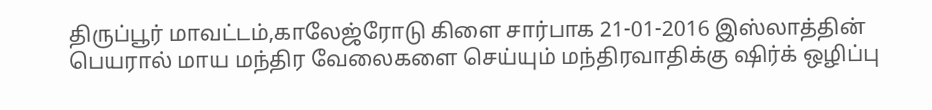திருப்பூர் மாவட்டம்,காலேஜ்ரோடு கிளை சார்பாக 21-01-2016 இஸ்லாத்தின் பெயரால் மாய மந்திர வேலைகளை செய்யும் மந்திரவாதிக்கு ஷிர்க் ஒழிப்பு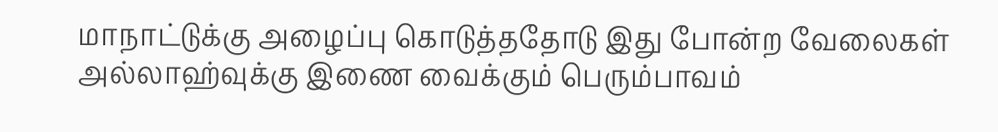மாநாட்டுக்கு அழைப்பு கொடுத்ததோடு இது போன்ற வேலைகள் அல்லாஹ்வுக்கு இணை வைக்கும் பெரும்பாவம்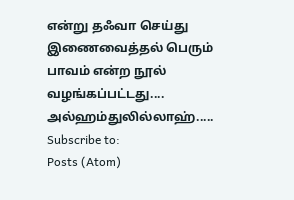என்று தஃவா செய்து இணைவைத்தல் பெரும் பாவம் என்ற நூல் வழங்கப்பட்டது.... அல்ஹம்துலில்லாஹ்.....
Subscribe to:
Posts (Atom)